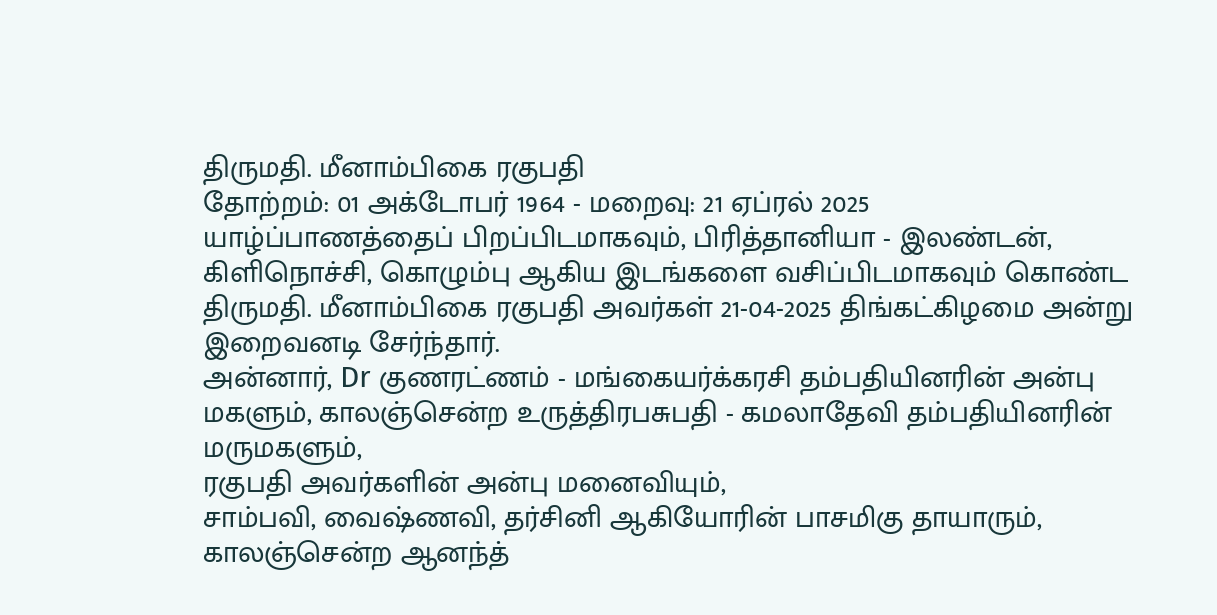திருமதி. மீனாம்பிகை ரகுபதி
தோற்றம்: 01 அக்டோபர் 1964 - மறைவு: 21 ஏப்ரல் 2025
யாழ்ப்பாணத்தைப் பிறப்பிடமாகவும், பிரித்தானியா - இலண்டன், கிளிநொச்சி, கொழும்பு ஆகிய இடங்களை வசிப்பிடமாகவும் கொண்ட திருமதி. மீனாம்பிகை ரகுபதி அவர்கள் 21-04-2025 திங்கட்கிழமை அன்று இறைவனடி சேர்ந்தார்.
அன்னார், Dr குணரட்ணம் - மங்கையர்க்கரசி தம்பதியினரின் அன்பு மகளும், காலஞ்சென்ற உருத்திரபசுபதி - கமலாதேவி தம்பதியினரின் மருமகளும்,
ரகுபதி அவர்களின் அன்பு மனைவியும்,
சாம்பவி, வைஷ்ணவி, தர்சினி ஆகியோரின் பாசமிகு தாயாரும்,
காலஞ்சென்ற ஆனந்த்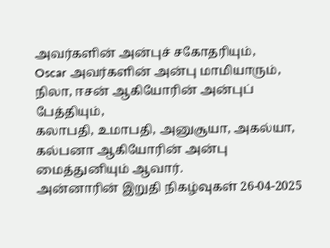அவர்களின் அன்புச் சகோதரியும்,
Oscar அவர்களின் அன்பு மாமியாரும்,
நிலா, ஈசன் ஆகியோரின் அன்புப் பேத்தியும்,
கலாபதி, உமாபதி, அனுசூயா, அகல்யா, கல்பனா ஆகியோரின் அன்பு மைத்துனியும் ஆவார்.
அன்னாரின் இறுதி நிகழ்வுகள் 26-04-2025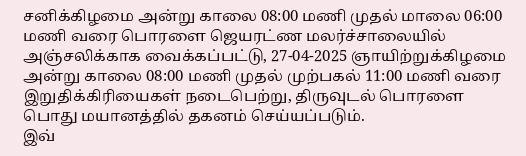சனிக்கிழமை அன்று காலை 08:00 மணி முதல் மாலை 06:00 மணி வரை பொரளை ஜெயரட்ண மலர்ச்சாலையில் அஞ்சலிக்காக வைக்கப்பட்டு, 27-04-2025 ஞாயிற்றுக்கிழமை அன்று காலை 08:00 மணி முதல் முற்பகல் 11:00 மணி வரை இறுதிக்கிரியைகள் நடைபெற்று, திருவுடல் பொரளை பொது மயானத்தில் தகனம் செய்யப்படும்.
இவ்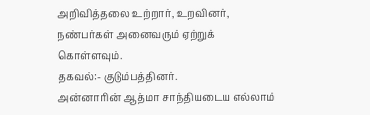அறிவித்தலை உற்றார், உறவினர், நண்பர்கள் அனைவரும் ஏற்றுக் கொள்ளவும்.
தகவல்:- குடும்பத்தினர்.
அன்னாரின் ஆத்மா சாந்தியடைய எல்லாம்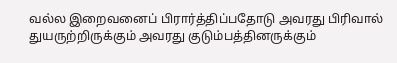வல்ல இறைவனைப் பிரார்த்திப்பதோடு அவரது பிரிவால் துயருற்றிருக்கும் அவரது குடும்பத்தினருக்கும்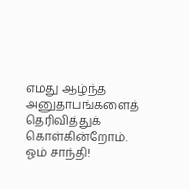எமது ஆழ்ந்த அனுதாபங்களைத் தெரிவித்துக் கொள்கின்றோம்.
ஓம் சாந்தி!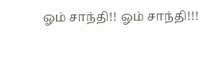ஓம் சாந்தி!! ஓம் சாந்தி!!!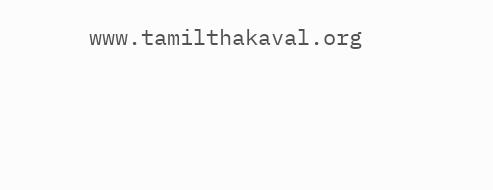www.tamilthakaval.org